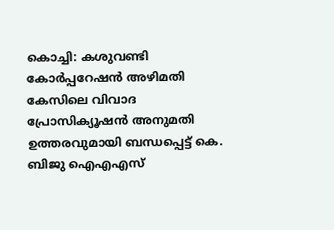കൊച്ചി: കശുവണ്ടി കോർപ്പറേഷൻ അഴിമതി കേസിലെ വിവാദ പ്രോസിക്യൂഷൻ അനുമതി ഉത്തരവുമായി ബന്ധപ്പെട്ട് കെ. ബിജു ഐഎഎസ്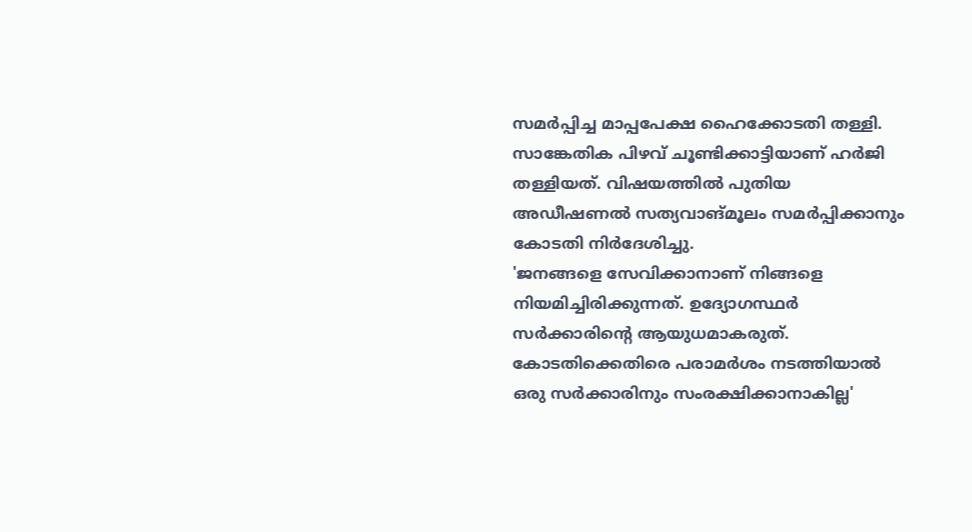സമർപ്പിച്ച മാപ്പപേക്ഷ ഹൈക്കോടതി തള്ളി. സാങ്കേതിക പിഴവ് ചൂണ്ടിക്കാട്ടിയാണ് ഹർജി തള്ളിയത്. വിഷയത്തിൽ പുതിയ അഡീഷണൽ സത്യവാങ്മൂലം സമർപ്പിക്കാനും കോടതി നിർദേശിച്ചു.
'ജനങ്ങളെ സേവിക്കാനാണ് നിങ്ങളെ നിയമിച്ചിരിക്കുന്നത്. ഉദ്യോഗസ്ഥർ സർക്കാരിന്റെ ആയുധമാകരുത്. കോടതിക്കെതിരെ പരാമർശം നടത്തിയാൽ ഒരു സർക്കാരിനും സംരക്ഷിക്കാനാകില്ല'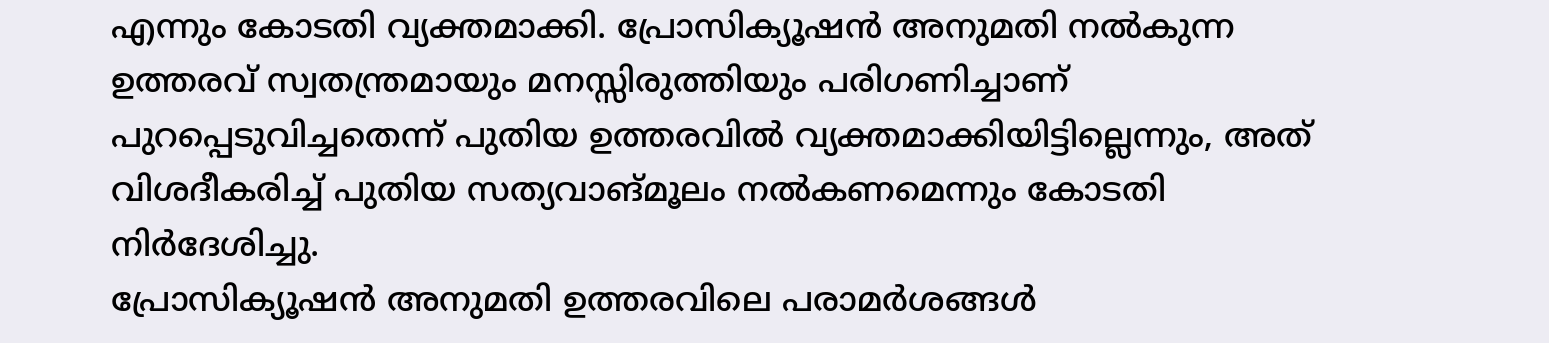എന്നും കോടതി വ്യക്തമാക്കി. പ്രോസിക്യൂഷൻ അനുമതി നൽകുന്ന ഉത്തരവ് സ്വതന്ത്രമായും മനസ്സിരുത്തിയും പരിഗണിച്ചാണ് പുറപ്പെടുവിച്ചതെന്ന് പുതിയ ഉത്തരവിൽ വ്യക്തമാക്കിയിട്ടില്ലെന്നും, അത് വിശദീകരിച്ച് പുതിയ സത്യവാങ്മൂലം നൽകണമെന്നും കോടതി നിർദേശിച്ചു.
പ്രോസിക്യൂഷൻ അനുമതി ഉത്തരവിലെ പരാമർശങ്ങൾ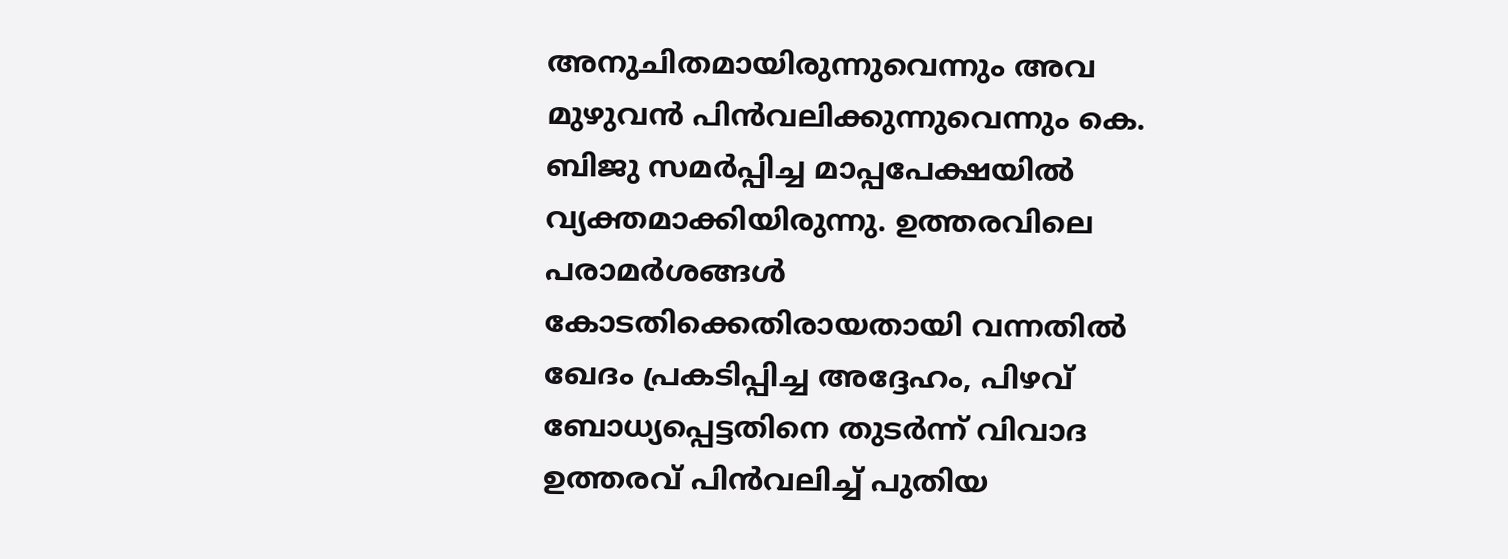അനുചിതമായിരുന്നുവെന്നും അവ മുഴുവൻ പിൻവലിക്കുന്നുവെന്നും കെ. ബിജു സമർപ്പിച്ച മാപ്പപേക്ഷയിൽ വ്യക്തമാക്കിയിരുന്നു. ഉത്തരവിലെ പരാമർശങ്ങൾ കോടതിക്കെതിരായതായി വന്നതിൽ ഖേദം പ്രകടിപ്പിച്ച അദ്ദേഹം, പിഴവ് ബോധ്യപ്പെട്ടതിനെ തുടർന്ന് വിവാദ ഉത്തരവ് പിൻവലിച്ച് പുതിയ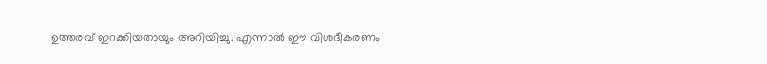ഉത്തരവ് ഇറക്കിയതായും അറിയിച്ചു. എന്നാൽ ഈ വിശദീകരണം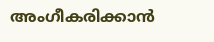അംഗീകരിക്കാൻ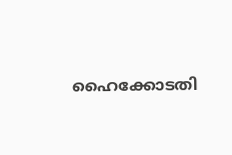ഹൈക്കോടതി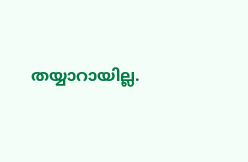തയ്യാറായില്ല.